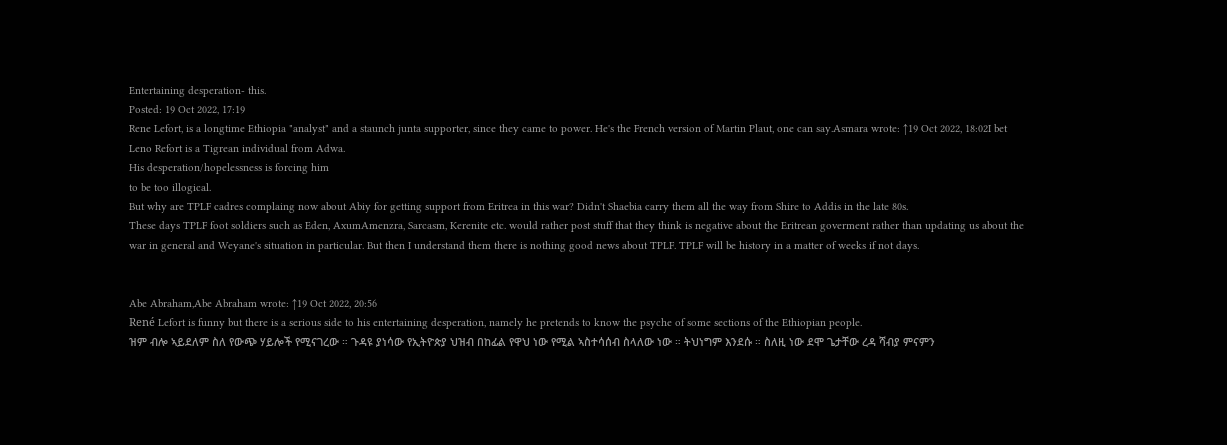Entertaining desperation- this.
Posted: 19 Oct 2022, 17:19
Rene Lefort, is a longtime Ethiopia "analyst" and a staunch junta supporter, since they came to power. He's the French version of Martin Plaut, one can say.Asmara wrote: ↑19 Oct 2022, 18:02I bet Leno Refort is a Tigrean individual from Adwa.
His desperation/hopelessness is forcing him
to be too illogical.
But why are TPLF cadres complaing now about Abiy for getting support from Eritrea in this war? Didn't Shaebia carry them all the way from Shire to Addis in the late 80s.
These days TPLF foot soldiers such as Eden, AxumAmenzra, Sarcasm, Kerenite etc. would rather post stuff that they think is negative about the Eritrean goverment rather than updating us about the war in general and Weyane's situation in particular. But then I understand them there is nothing good news about TPLF. TPLF will be history in a matter of weeks if not days.


Abe Abraham,Abe Abraham wrote: ↑19 Oct 2022, 20:56
René Lefort is funny but there is a serious side to his entertaining desperation, namely he pretends to know the psyche of some sections of the Ethiopian people.
ዝም ብሎ ኣይደለም ስለ የውጭ ሃይሎች የሚናገረው ። ጉዳዩ ያነሳው የኢትዮጵያ ህዝብ በከፊል የዋህ ነው የሚል ኣስተሳሰብ ስላለው ነው ። ትህነግም እንደሱ ። ስለዚ ነው ደሞ ጌታቸው ረዳ ሻብያ ምናምን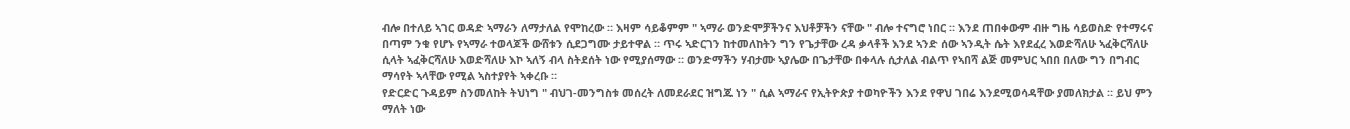ብሎ በተለይ ኣገር ወዳድ ኣማራን ለማታለል የሞከረው ። እዛም ሳይቆምም " ኣማራ ወንድሞቻችንና እህቶቻችን ናቸው " ብሎ ተናግሮ ነበር ። እንደ ጠበቀውም ብዙ ግዜ ሳይወስድ የተማሩና በጣም ንቁ የሆኑ የኣማራ ተወላጆች ውሸቱን ሲደጋግሙ ታይተዋል ። ጥሩ ኣድርገን ከተመለከትን ግን የጌታቸው ረዳ ቃላቶች እንደ ኣንድ ሰው ኣንዲት ሴት እየደፈረ እወድሻለሁ ኣፈቅርሻለሁ ሲላት ኣፈቅርሻለሁ እወድሻለሁ እኮ ኣለኝ ብላ ስትደሰት ነው የሚያሰማው ። ወንድማችን ሃብታሙ ኣያሌው በጌታቸው በቀላሉ ሲታለል ብልጥ የኣበሻ ልጅ መምህር ኣበበ በለው ግን በግብር ማሳየት ኣላቸው የሚል ኣስተያየት ኣቀረቡ ።
የድርድር ጉዳይም ስንመለከት ትህነግ " ብህገ-መንግስቱ መሰረት ለመደራደር ዝግጁ ነን " ሲል ኣማራና የኢትዮጵያ ተወካዮችን እንደ የዋህ ገበሬ እንደሚወሳዳቸው ያመለክታል ። ይህ ምን ማለት ነው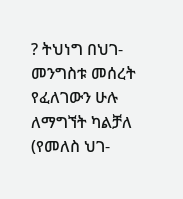? ትህነግ በህገ-መንግስቱ መሰረት የፈለገውን ሁሉ ለማግኘት ካልቻለ (የመለስ ህገ-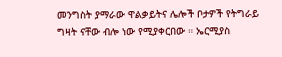መንግስት ያማራው ዋልቃይትና ሌሎች ቦታዎች የትግራይ ግዛት ናቸው ብሎ ነው የሚያቀርበው ። ኤርሚያስ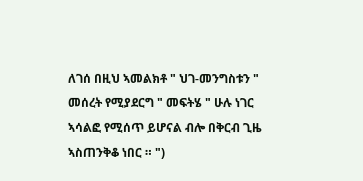ለገሰ በዚህ ኣመልክቶ " ህገ-መንግስቱን " መሰረት የሚያደርግ " መፍትሄ " ሁሉ ነገር ኣሳልፎ የሚሰጥ ይሆናል ብሎ በቅርብ ጊዜ ኣስጠንቅቆ ነበር ። ")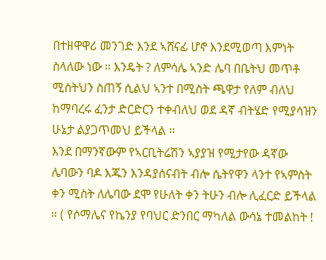በተዘዋዋሪ መንገድ እንደ ኣሸናፊ ሆኖ እንደሚወጣ እምነት ስላለው ነው ። እንዴት ? ለምሳሌ ኣንድ ሌባ በቤትህ መጥቶ ሚስትህን ስጠኝ ሲልህ ኣንተ በሚስት ጫዋታ የለም ብለህ ከማባረሩ ፈንታ ድርድርን ተቀብለህ ወደ ዳኛ ብትሄድ የሚያሳዝን ሁኔታ ልያጋጥመህ ይችላል ።
እንደ በማንኛውም የኣርቢትሬሽን ኣያያዝ የሚታየው ዳኛው ሌባውን ባዶ እጁን እንዳያሰናብት ብሎ ሴትየዋን ላንተ የኣምስት ቀን ሚስት ለሌባው ደሞ የሁለት ቀን ትሁን ብሎ ሊፈርድ ይችላል ። ( የሶማሌና የኬንያ የባህር ድንበር ማካለል ውሳኔ ተመልከት !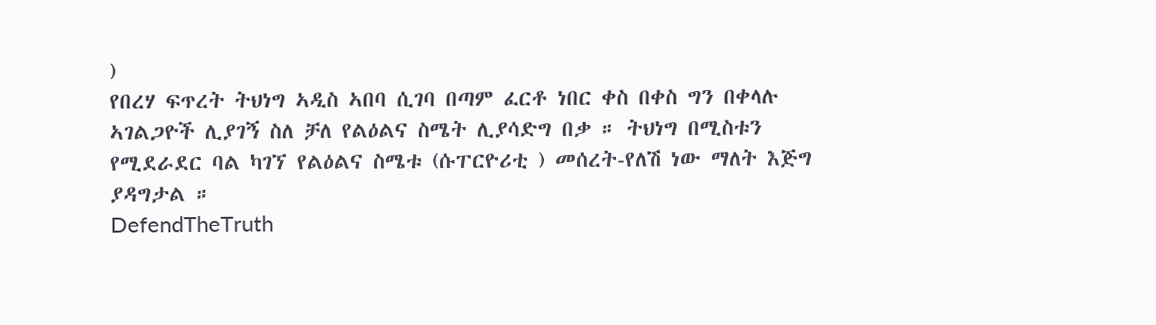)
የበረሃ ፍጥረት ትህነግ ኣዲስ ኣበባ ሲገባ በጣም ፈርቶ ነበር ቀስ በቀስ ግን በቀላሉ ኣገልጋዮች ሊያገኝ ስለ ቻለ የልዕልና ስሜት ሊያሳድግ በቃ ። ትህነግ በሚስቱን የሚደራደር ባል ካገኘ የልዕልና ስሜቱ (ሱፐርዮሪቲ ) መሰረት-የለሽ ነው ማለት እጅግ ያዳግታል ።
DefendTheTruth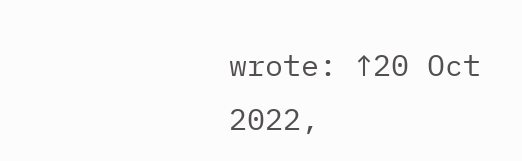wrote: ↑20 Oct 2022,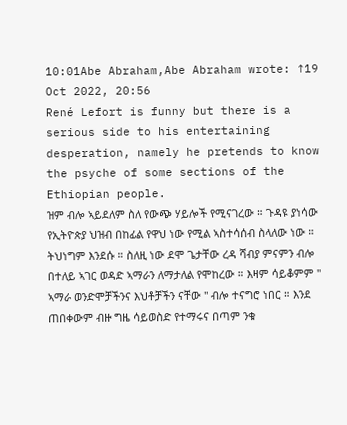10:01Abe Abraham,Abe Abraham wrote: ↑19 Oct 2022, 20:56
René Lefort is funny but there is a serious side to his entertaining desperation, namely he pretends to know the psyche of some sections of the Ethiopian people.
ዝም ብሎ ኣይደለም ስለ የውጭ ሃይሎች የሚናገረው ። ጉዳዩ ያነሳው የኢትዮጵያ ህዝብ በከፊል የዋህ ነው የሚል ኣስተሳሰብ ስላለው ነው ። ትህነግም እንደሱ ። ስለዚ ነው ደሞ ጌታቸው ረዳ ሻብያ ምናምን ብሎ በተለይ ኣገር ወዳድ ኣማራን ለማታለል የሞከረው ። እዛም ሳይቆምም " ኣማራ ወንድሞቻችንና እህቶቻችን ናቸው " ብሎ ተናግሮ ነበር ። እንደ ጠበቀውም ብዙ ግዜ ሳይወስድ የተማሩና በጣም ንቁ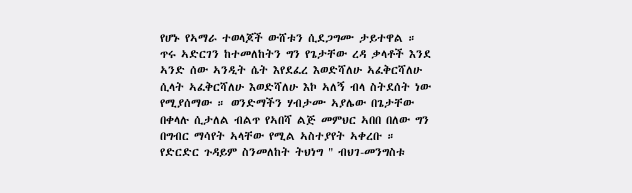የሆኑ የኣማራ ተወላጆች ውሸቱን ሲደጋግሙ ታይተዋል ። ጥሩ ኣድርገን ከተመለከትን ግን የጌታቸው ረዳ ቃላቶች እንደ ኣንድ ሰው ኣንዲት ሴት እየደፈረ እወድሻለሁ ኣፈቅርሻለሁ ሲላት ኣፈቅርሻለሁ እወድሻለሁ እኮ ኣለኝ ብላ ስትደሰት ነው የሚያሰማው ። ወንድማችን ሃብታሙ ኣያሌው በጌታቸው በቀላሉ ሲታለል ብልጥ የኣበሻ ልጅ መምህር ኣበበ በለው ግን በግብር ማሳየት ኣላቸው የሚል ኣስተያየት ኣቀረቡ ።
የድርድር ጉዳይም ስንመለከት ትህነግ " ብህገ-መንግስቱ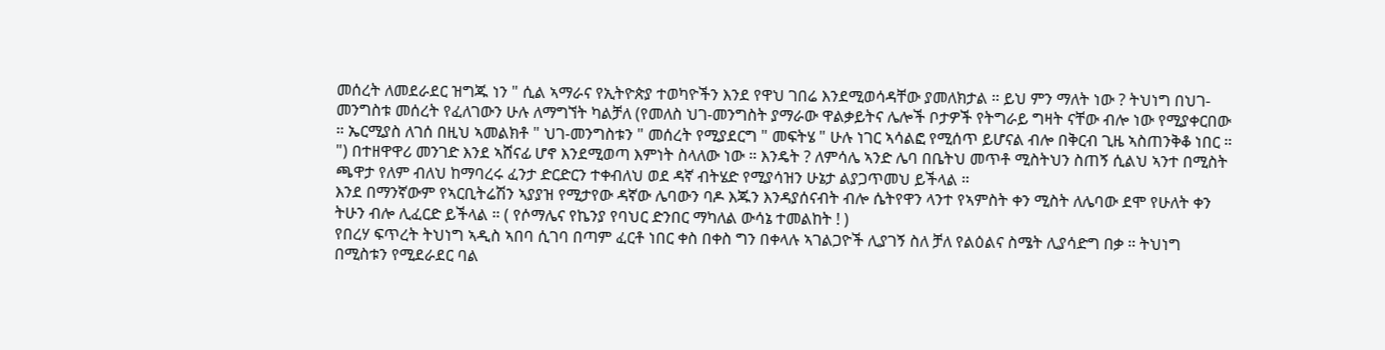መሰረት ለመደራደር ዝግጁ ነን " ሲል ኣማራና የኢትዮጵያ ተወካዮችን እንደ የዋህ ገበሬ እንደሚወሳዳቸው ያመለክታል ። ይህ ምን ማለት ነው ? ትህነግ በህገ-መንግስቱ መሰረት የፈለገውን ሁሉ ለማግኘት ካልቻለ (የመለስ ህገ-መንግስት ያማራው ዋልቃይትና ሌሎች ቦታዎች የትግራይ ግዛት ናቸው ብሎ ነው የሚያቀርበው ። ኤርሚያስ ለገሰ በዚህ ኣመልክቶ " ህገ-መንግስቱን " መሰረት የሚያደርግ " መፍትሄ " ሁሉ ነገር ኣሳልፎ የሚሰጥ ይሆናል ብሎ በቅርብ ጊዜ ኣስጠንቅቆ ነበር ። ") በተዘዋዋሪ መንገድ እንደ ኣሸናፊ ሆኖ እንደሚወጣ እምነት ስላለው ነው ። እንዴት ? ለምሳሌ ኣንድ ሌባ በቤትህ መጥቶ ሚስትህን ስጠኝ ሲልህ ኣንተ በሚስት ጫዋታ የለም ብለህ ከማባረሩ ፈንታ ድርድርን ተቀብለህ ወደ ዳኛ ብትሄድ የሚያሳዝን ሁኔታ ልያጋጥመህ ይችላል ።
እንደ በማንኛውም የኣርቢትሬሽን ኣያያዝ የሚታየው ዳኛው ሌባውን ባዶ እጁን እንዳያሰናብት ብሎ ሴትየዋን ላንተ የኣምስት ቀን ሚስት ለሌባው ደሞ የሁለት ቀን ትሁን ብሎ ሊፈርድ ይችላል ። ( የሶማሌና የኬንያ የባህር ድንበር ማካለል ውሳኔ ተመልከት ! )
የበረሃ ፍጥረት ትህነግ ኣዲስ ኣበባ ሲገባ በጣም ፈርቶ ነበር ቀስ በቀስ ግን በቀላሉ ኣገልጋዮች ሊያገኝ ስለ ቻለ የልዕልና ስሜት ሊያሳድግ በቃ ። ትህነግ በሚስቱን የሚደራደር ባል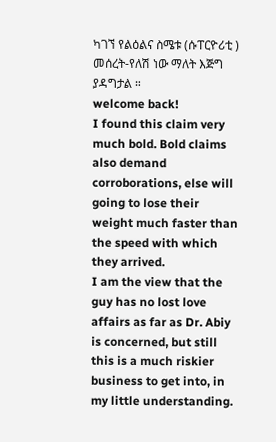ካገኘ የልዕልና ስሜቱ (ሱፐርዮሪቲ ) መሰረት-የለሽ ነው ማለት እጅግ ያዳግታል ።
welcome back!
I found this claim very much bold. Bold claims also demand corroborations, else will going to lose their weight much faster than the speed with which they arrived.
I am the view that the guy has no lost love affairs as far as Dr. Abiy is concerned, but still this is a much riskier business to get into, in my little understanding.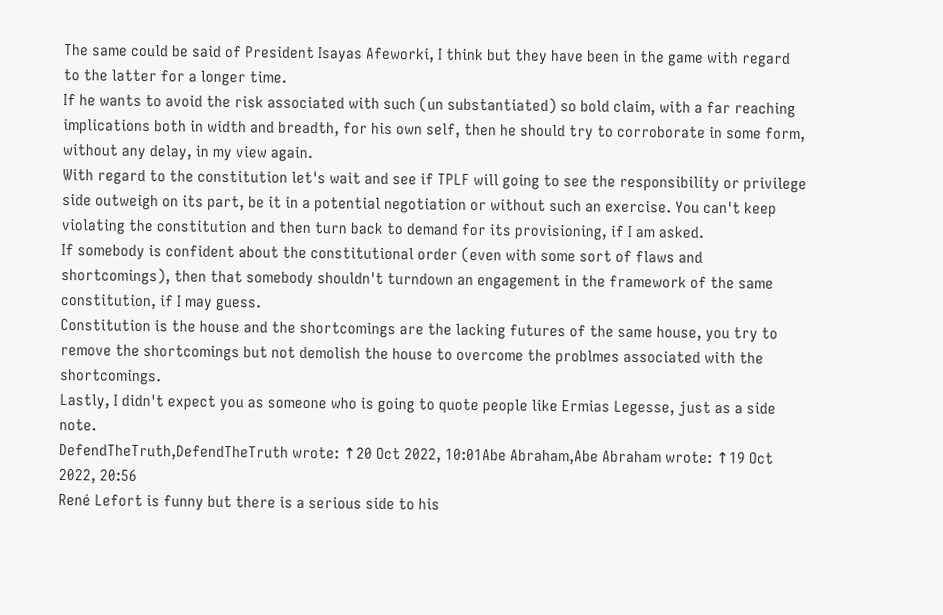The same could be said of President Isayas Afeworki, I think but they have been in the game with regard to the latter for a longer time.
If he wants to avoid the risk associated with such (un substantiated) so bold claim, with a far reaching implications both in width and breadth, for his own self, then he should try to corroborate in some form, without any delay, in my view again.
With regard to the constitution let's wait and see if TPLF will going to see the responsibility or privilege side outweigh on its part, be it in a potential negotiation or without such an exercise. You can't keep violating the constitution and then turn back to demand for its provisioning, if I am asked.
If somebody is confident about the constitutional order (even with some sort of flaws and shortcomings), then that somebody shouldn't turndown an engagement in the framework of the same constitution, if I may guess.
Constitution is the house and the shortcomings are the lacking futures of the same house, you try to remove the shortcomings but not demolish the house to overcome the problmes associated with the shortcomings.
Lastly, I didn't expect you as someone who is going to quote people like Ermias Legesse, just as a side note.
DefendTheTruth,DefendTheTruth wrote: ↑20 Oct 2022, 10:01Abe Abraham,Abe Abraham wrote: ↑19 Oct 2022, 20:56
René Lefort is funny but there is a serious side to his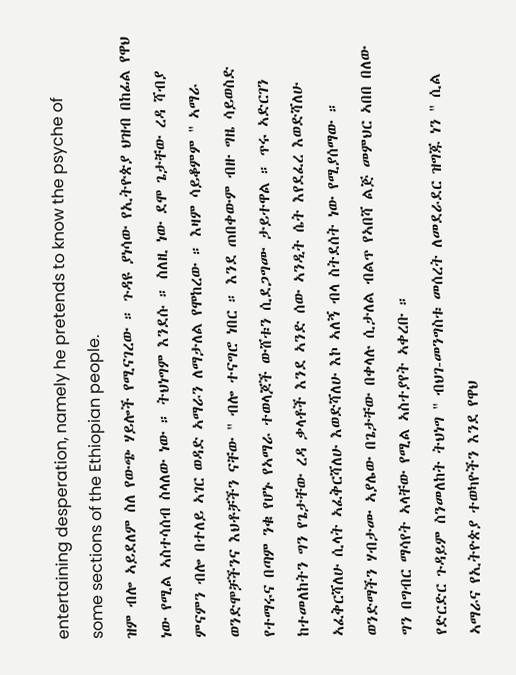entertaining desperation, namely he pretends to know the psyche of some sections of the Ethiopian people.
ዝም ብሎ ኣይደለም ስለ የውጭ ሃይሎች የሚናገረው ። ጉዳዩ ያነሳው የኢትዮጵያ ህዝብ በከፊል የዋህ ነው የሚል ኣስተሳሰብ ስላለው ነው ። ትህነግም እንደሱ ። ስለዚ ነው ደሞ ጌታቸው ረዳ ሻብያ ምናምን ብሎ በተለይ ኣገር ወዳድ ኣማራን ለማታለል የሞከረው ። እዛም ሳይቆምም " ኣማራ ወንድሞቻችንና እህቶቻችን ናቸው " ብሎ ተናግሮ ነበር ። እንደ ጠበቀውም ብዙ ግዜ ሳይወስድ የተማሩና በጣም ንቁ የሆኑ የኣማራ ተወላጆች ውሸቱን ሲደጋግሙ ታይተዋል ። ጥሩ ኣድርገን ከተመለከትን ግን የጌታቸው ረዳ ቃላቶች እንደ ኣንድ ሰው ኣንዲት ሴት እየደፈረ እወድሻለሁ ኣፈቅርሻለሁ ሲላት ኣፈቅርሻለሁ እወድሻለሁ እኮ ኣለኝ ብላ ስትደሰት ነው የሚያሰማው ። ወንድማችን ሃብታሙ ኣያሌው በጌታቸው በቀላሉ ሲታለል ብልጥ የኣበሻ ልጅ መምህር ኣበበ በለው ግን በግብር ማሳየት ኣላቸው የሚል ኣስተያየት ኣቀረቡ ።
የድርድር ጉዳይም ስንመለከት ትህነግ " ብህገ-መንግስቱ መሰረት ለመደራደር ዝግጁ ነን " ሲል ኣማራና የኢትዮጵያ ተወካዮችን እንደ የዋህ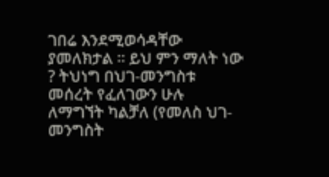ገበሬ እንደሚወሳዳቸው ያመለክታል ። ይህ ምን ማለት ነው ? ትህነግ በህገ-መንግስቱ መሰረት የፈለገውን ሁሉ ለማግኘት ካልቻለ (የመለስ ህገ-መንግስት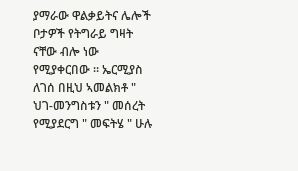ያማራው ዋልቃይትና ሌሎች ቦታዎች የትግራይ ግዛት ናቸው ብሎ ነው የሚያቀርበው ። ኤርሚያስ ለገሰ በዚህ ኣመልክቶ " ህገ-መንግስቱን " መሰረት የሚያደርግ " መፍትሄ " ሁሉ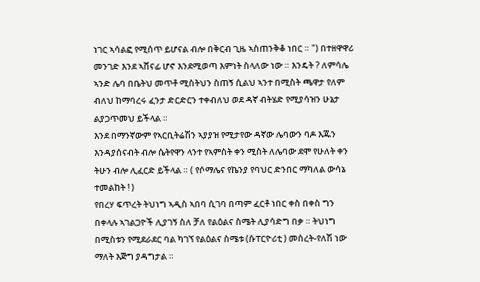ነገር ኣሳልፎ የሚሰጥ ይሆናል ብሎ በቅርብ ጊዜ ኣስጠንቅቆ ነበር ። ") በተዘዋዋሪ መንገድ እንደ ኣሸናፊ ሆኖ እንደሚወጣ እምነት ስላለው ነው ። እንዴት ? ለምሳሌ ኣንድ ሌባ በቤትህ መጥቶ ሚስትህን ስጠኝ ሲልህ ኣንተ በሚስት ጫዋታ የለም ብለህ ከማባረሩ ፈንታ ድርድርን ተቀብለህ ወደ ዳኛ ብትሄድ የሚያሳዝን ሁኔታ ልያጋጥመህ ይችላል ።
እንደ በማንኛውም የኣርቢትሬሽን ኣያያዝ የሚታየው ዳኛው ሌባውን ባዶ እጁን እንዳያሰናብት ብሎ ሴትየዋን ላንተ የኣምስት ቀን ሚስት ለሌባው ደሞ የሁለት ቀን ትሁን ብሎ ሊፈርድ ይችላል ። ( የሶማሌና የኬንያ የባህር ድንበር ማካለል ውሳኔ ተመልከት ! )
የበረሃ ፍጥረት ትህነግ ኣዲስ ኣበባ ሲገባ በጣም ፈርቶ ነበር ቀስ በቀስ ግን በቀላሉ ኣገልጋዮች ሊያገኝ ስለ ቻለ የልዕልና ስሜት ሊያሳድግ በቃ ። ትህነግ በሚስቱን የሚደራደር ባል ካገኘ የልዕልና ስሜቱ (ሱፐርዮሪቲ ) መሰረት-የለሽ ነው ማለት እጅግ ያዳግታል ።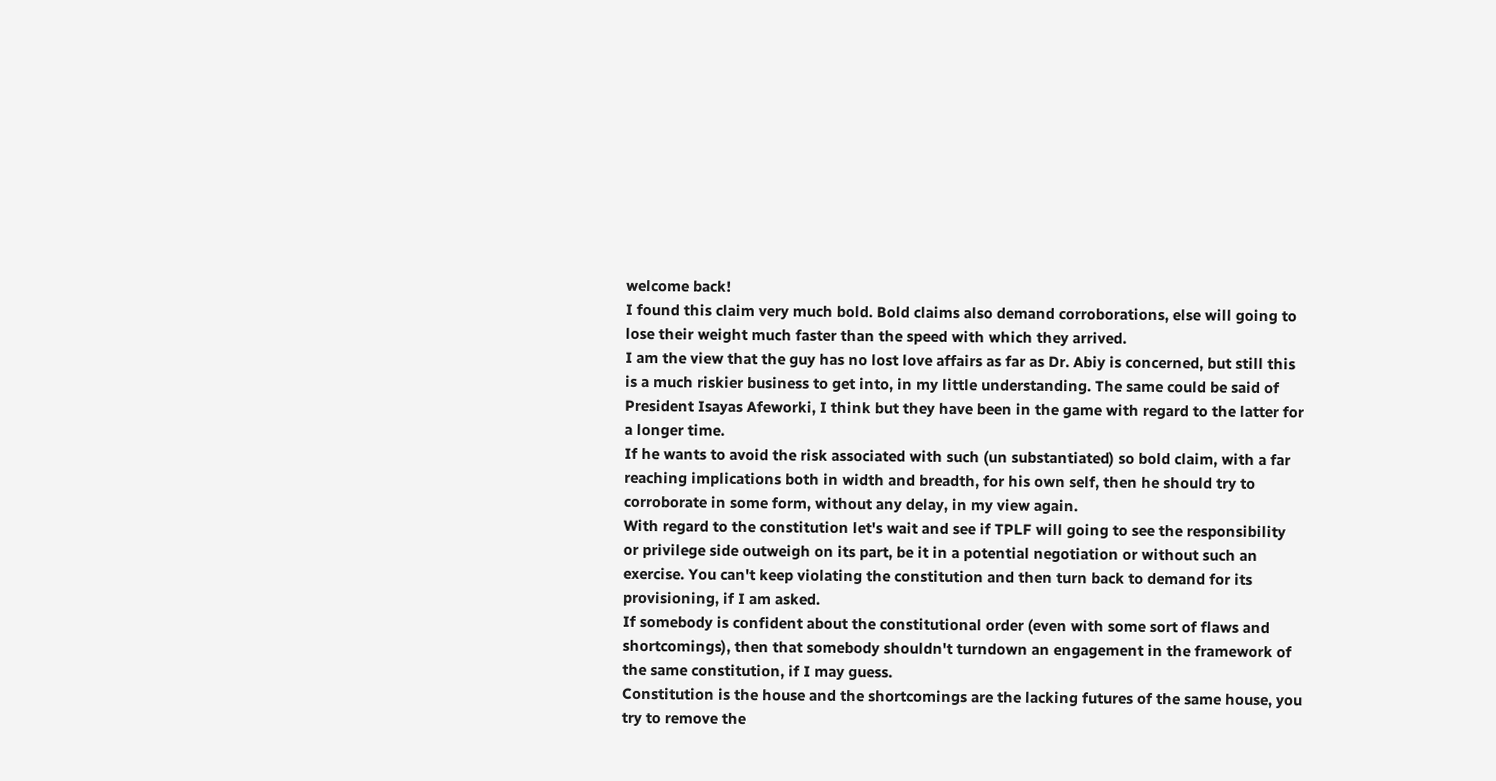welcome back!
I found this claim very much bold. Bold claims also demand corroborations, else will going to lose their weight much faster than the speed with which they arrived.
I am the view that the guy has no lost love affairs as far as Dr. Abiy is concerned, but still this is a much riskier business to get into, in my little understanding. The same could be said of President Isayas Afeworki, I think but they have been in the game with regard to the latter for a longer time.
If he wants to avoid the risk associated with such (un substantiated) so bold claim, with a far reaching implications both in width and breadth, for his own self, then he should try to corroborate in some form, without any delay, in my view again.
With regard to the constitution let's wait and see if TPLF will going to see the responsibility or privilege side outweigh on its part, be it in a potential negotiation or without such an exercise. You can't keep violating the constitution and then turn back to demand for its provisioning, if I am asked.
If somebody is confident about the constitutional order (even with some sort of flaws and shortcomings), then that somebody shouldn't turndown an engagement in the framework of the same constitution, if I may guess.
Constitution is the house and the shortcomings are the lacking futures of the same house, you try to remove the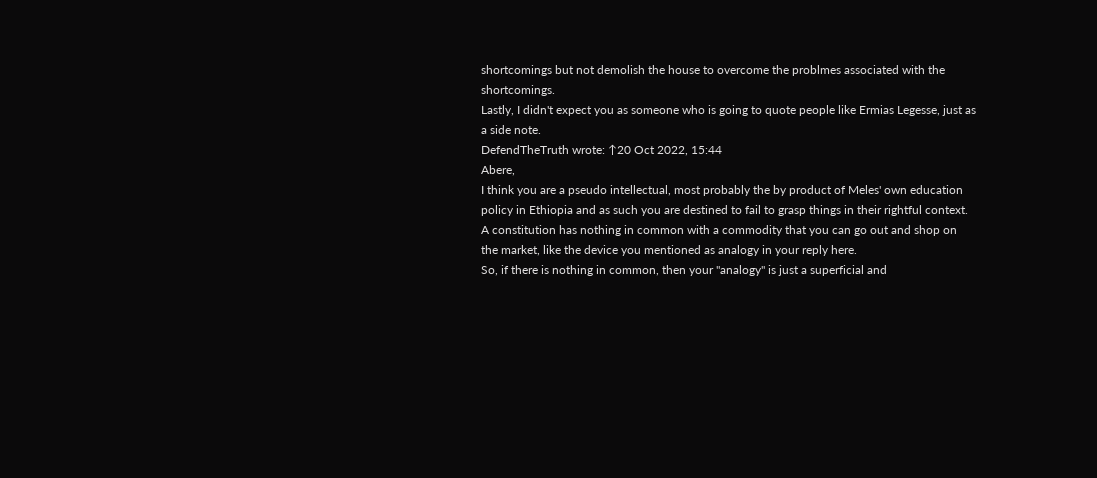shortcomings but not demolish the house to overcome the problmes associated with the shortcomings.
Lastly, I didn't expect you as someone who is going to quote people like Ermias Legesse, just as a side note.
DefendTheTruth wrote: ↑20 Oct 2022, 15:44
Abere,
I think you are a pseudo intellectual, most probably the by product of Meles' own education policy in Ethiopia and as such you are destined to fail to grasp things in their rightful context.
A constitution has nothing in common with a commodity that you can go out and shop on the market, like the device you mentioned as analogy in your reply here.
So, if there is nothing in common, then your "analogy" is just a superficial and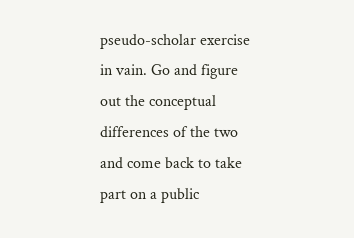pseudo-scholar exercise in vain. Go and figure out the conceptual differences of the two and come back to take part on a public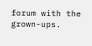forum with the grown-ups.